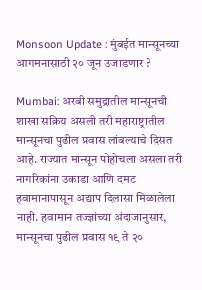Monsoon Update : मुंबईत मान्सूनच्या आगमनासाठी २० जून उजाडणार ?

Mumbai: अरबी समुद्रातील मान्सूनची शाखा सक्रिय असली तरी महाराष्ट्रातील मान्सूनचा पुढील प्रवास लांबल्याचे दिसत आहे. राज्यात मान्सून पोहोचला असला तरी नागरिकांना उकाडा आणि दमट हवामानापासून अद्याप दिलासा मिळालेला नाही. हवामान तज्ज्ञांच्या अंदाजानुसार, मान्सूनचा पुढील प्रवास १९ ते २०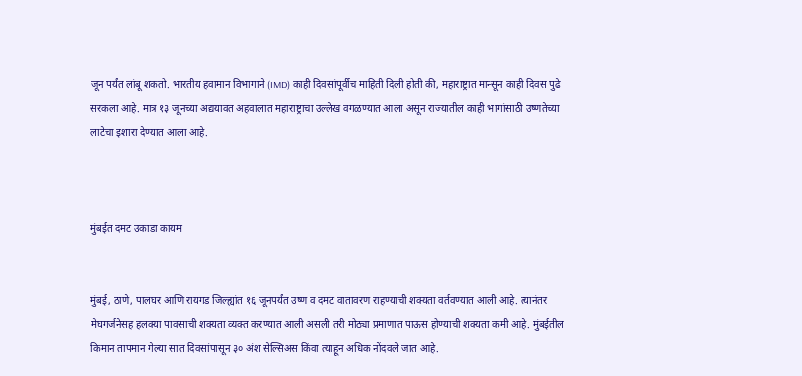जून पर्यंत लांबू शकतो. भारतीय हवामान विभागाने (IMD) काही दिवसांपूर्वीच माहिती दिली होती की, महाराष्ट्रात मान्सून काही दिवस पुढे सरकला आहे. मात्र १३ जूनच्या अद्ययावत अहवालात महाराष्ट्राचा उल्लेख वगळण्यात आला असून राज्यातील काही भागांसाठी उष्णतेच्या लाटेचा इशारा देण्यात आला आहे.



मुंबईत दमट उकाडा कायम


मुंबई, ठाणे, पालघर आणि रायगड जिल्ह्यांत १६ जूनपर्यंत उष्ण व दमट वातावरण राहण्याची शक्यता वर्तवण्यात आली आहे. त्यानंतर मेघगर्जनेसह हलक्या पावसाची शक्यता व्यक्त करण्यात आली असली तरी मोठ्या प्रमाणात पाऊस होण्याची शक्यता कमी आहे. मुंबईतील किमान तापमान गेल्या सात दिवसांपासून ३० अंश सेल्सिअस किंवा त्याहून अधिक नोंदवले जात आहे.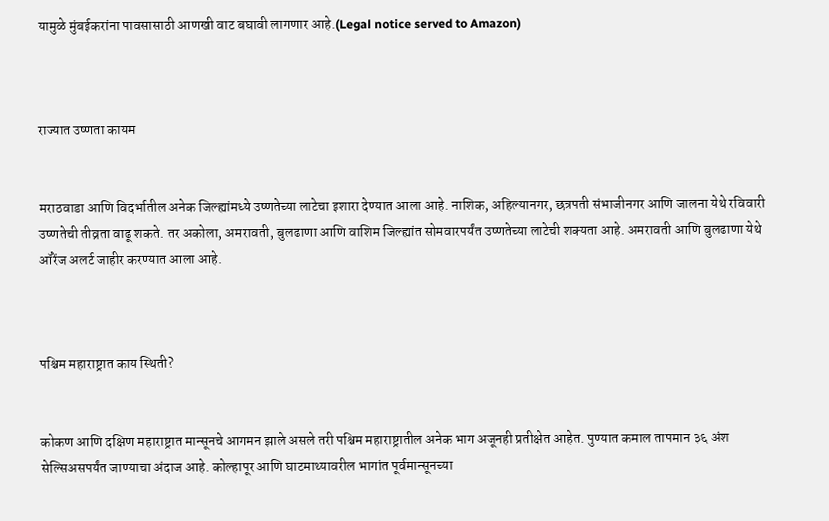यामुळे मुंबईकरांना पावसासाठी आणखी वाट बघावी लागणार आहे.(Legal notice served to Amazon)



राज्यात उष्णता कायम


मराठवाडा आणि विदर्भातील अनेक जिल्ह्यांमध्ये उष्णतेच्या लाटेचा इशारा देण्यात आला आहे. नाशिक, अहिल्यानगर, छत्रपती संभाजीनगर आणि जालना येथे रविवारी उष्णतेची तीव्रता वाढू शकते. तर अकोला, अमरावती, बुलढाणा आणि वाशिम जिल्ह्यांत सोमवारपर्यंत उष्णतेच्या लाटेची शक्यता आहे. अमरावती आणि बुलढाणा येथे ऑरेंज अलर्ट जाहीर करण्यात आला आहे.



पश्चिम महाराष्ट्रात काय स्थिती?


कोकण आणि दक्षिण महाराष्ट्रात मान्सूनचे आगमन झाले असले तरी पश्चिम महाराष्ट्रातील अनेक भाग अजूनही प्रतीक्षेत आहेत. पुण्यात कमाल तापमान ३६ अंश सेल्सिअसपर्यंत जाण्याचा अंदाज आहे. कोल्हापूर आणि घाटमाथ्यावरील भागांत पूर्वमान्सूनच्या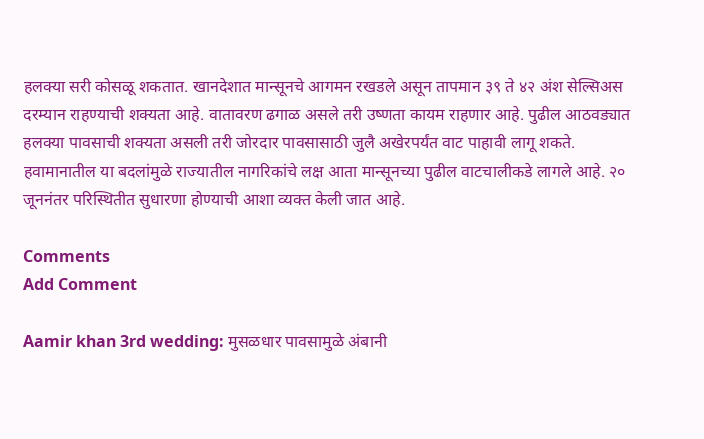हलक्या सरी कोसळू शकतात. खानदेशात मान्सूनचे आगमन रखडले असून तापमान ३९ ते ४२ अंश सेल्सिअस दरम्यान राहण्याची शक्यता आहे. वातावरण ढगाळ असले तरी उष्णता कायम राहणार आहे. पुढील आठवड्यात हलक्या पावसाची शक्यता असली तरी जोरदार पावसासाठी जुलै अखेरपर्यंत वाट पाहावी लागू शकते. हवामानातील या बदलांमुळे राज्यातील नागरिकांचे लक्ष आता मान्सूनच्या पुढील वाटचालीकडे लागले आहे. २० जूननंतर परिस्थितीत सुधारणा होण्याची आशा व्यक्त केली जात आहे.

Comments
Add Comment

Aamir khan 3rd wedding: मुसळधार पावसामुळे अंबानी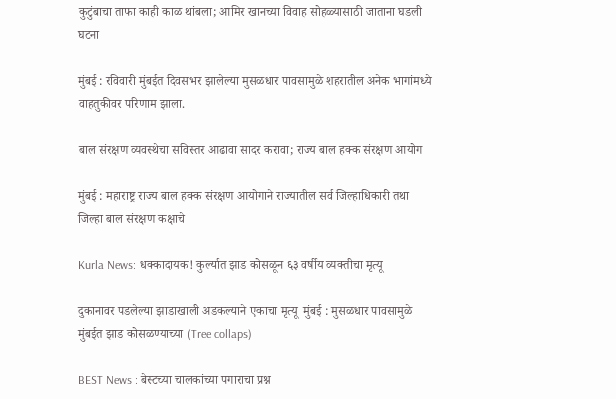कुटुंबाचा ताफा काही काळ थांबला; आमिर खानच्या विवाह सोहळ्यासाठी जाताना घडली घटना

मुंबई : रविवारी मुंबईत दिवसभर झालेल्या मुसळधार पावसामुळे शहरातील अनेक भागांमध्ये वाहतुकीवर परिणाम झाला.

बाल संरक्षण व्यवस्थेचा सविस्तर आढावा सादर करावा; राज्य बाल हक्क संरक्षण आयोग

मुंबई : महाराष्ट्र राज्य बाल हक्क संरक्षण आयोगाने राज्यातील सर्व जिल्हाधिकारी तथा जिल्हा बाल संरक्षण कक्षाचे

Kurla News: धक्कादायक! कुर्ल्यात झाड कोसळून ६३ वर्षीय व्यक्तीचा मृत्यू

दुकानावर पडलेल्या झाडाखाली अडकल्याने एकाचा मृत्यू  मुंबई : मुसळधार पावसामुळे मुंबईत झाड कोसळण्याच्या (Tree collaps)

BEST News : बेस्टच्या चालकांच्या पगाराचा प्रश्न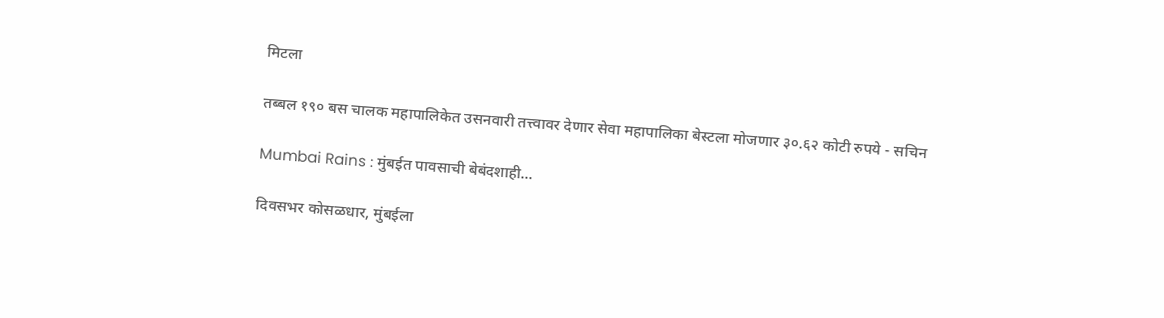मिटला

तब्बल १९० बस चालक महापालिकेत उसनवारी तत्त्वावर देणार सेवा महापालिका बेस्टला मोजणार ३०.६२ कोटी रुपये - सचिन

Mumbai Rains : मुंबईत पावसाची बेबंदशाही...

दिवसभर कोसळधार, मुंबईला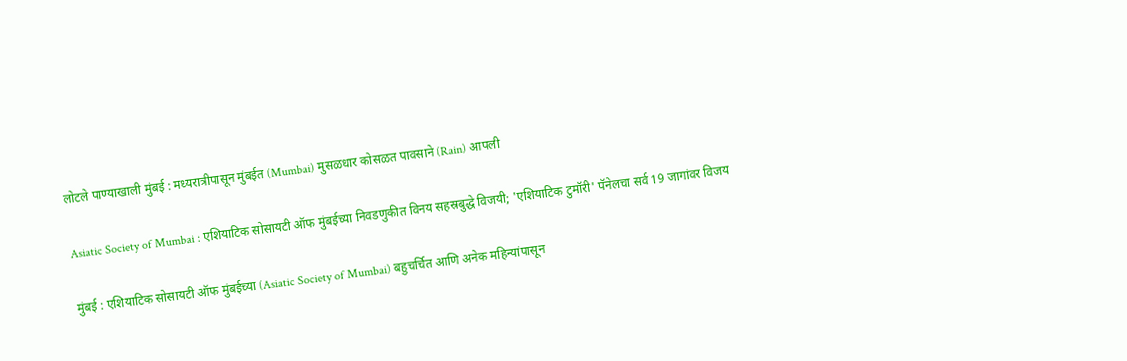लोटले पाण्याखाली मुंबई : मध्यरात्रीपासून मुंबईत (Mumbai) मुसळधार कोसळत पावसाने (Rain) आपली

Asiatic Society of Mumbai : एशियाटिक सोसायटी ऑफ मुंबईच्या निवडणुकीत विनय सहस्रबुद्धे विजयी; 'एशियाटिक टुमॉरी' पॅनेलचा सर्व 19 जागांवर विजय

मुंबई : एशियाटिक सोसायटी ऑफ मुंबईच्या (Asiatic Society of Mumbai) बहुचर्चित आणि अनेक महिन्यांपासून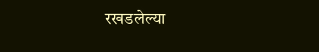रखडलेल्या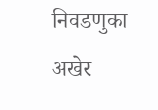निवडणुका अखेर